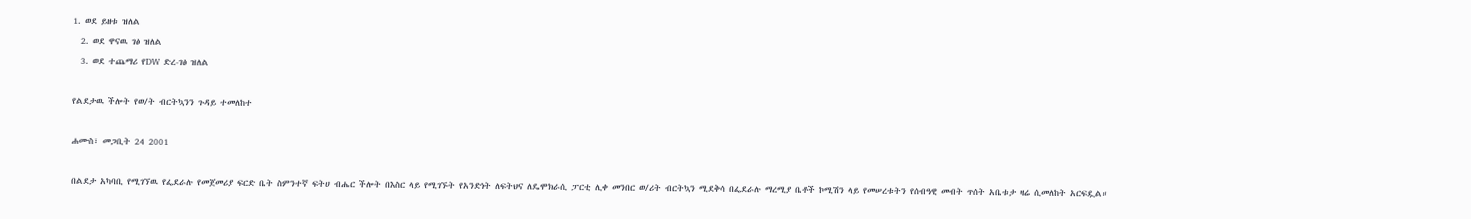1. ወደ ይዘቱ ዝለል
  2. ወደ ዋናዉ ገፅ ዝለል
  3. ወደ ተጨማሪ የDW ድረ-ገፅ ዝለል

የልደታዉ ችሎት የወ/ት ብርትኳንን ጉዳይ ተመለከተ

ሐሙስ፣ መጋቢት 24 2001

በልደታ አካባቢ የሚገኘዉ የፌደራሉ የመጀመሪያ ፍርድ ቤት ስምንተኛ ፍትሀ ብሔር ችሎት በእስር ላይ የሚገኙት የአንድነት ለፍትህና ለዴሞክራሲ ፓርቲ ሊቀ መንበር ወ/ሪት ብርትኳን ሚደቅሳ በፌደራሉ ማረሚያ ቤቶች ኮሚሽን ላይ የመሠረቱትን የሰብዓዊ መብት ጥሰት አቤቱታ ዛሬ ሲመለከት አርፍዷል።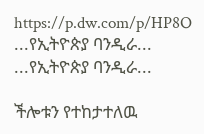https://p.dw.com/p/HP8O
...የኢትዮጵያ ባንዲራ...
...የኢትዮጵያ ባንዲራ...

ችሎቱን የተከታተለዉ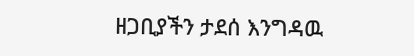ዘጋቢያችን ታደሰ እንግዳዉ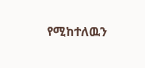የሚከተለዉን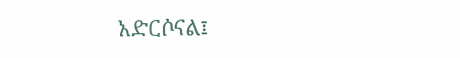አድርሶናል፤